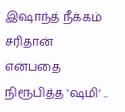இஷாந்த் நீக்கம் சரிதான் என்பதை நிரூபித்த 'ஷமி' ..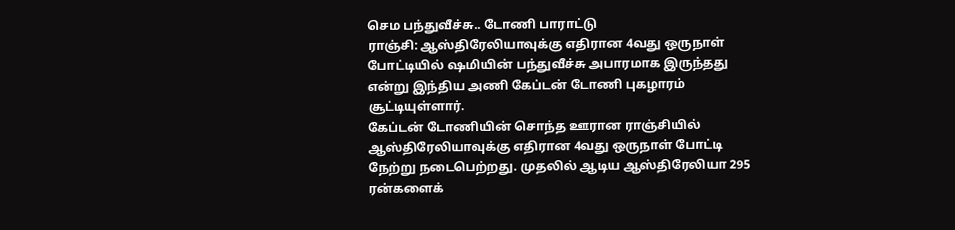செம பந்துவீச்சு.. டோணி பாராட்டு
ராஞ்சி: ஆஸ்திரேலியாவுக்கு எதிரான 4வது ஒருநாள் போட்டியில் ஷமியின் பந்துவீச்சு அபாரமாக இருந்தது என்று இந்திய அணி கேப்டன் டோணி புகழாரம் சூட்டியுள்ளார்.
கேப்டன் டோணியின் சொந்த ஊரான ராஞ்சியில் ஆஸ்திரேலியாவுக்கு எதிரான 4வது ஒருநாள் போட்டி நேற்று நடைபெற்றது. முதலில் ஆடிய ஆஸ்திரேலியா 295 ரன்களைக்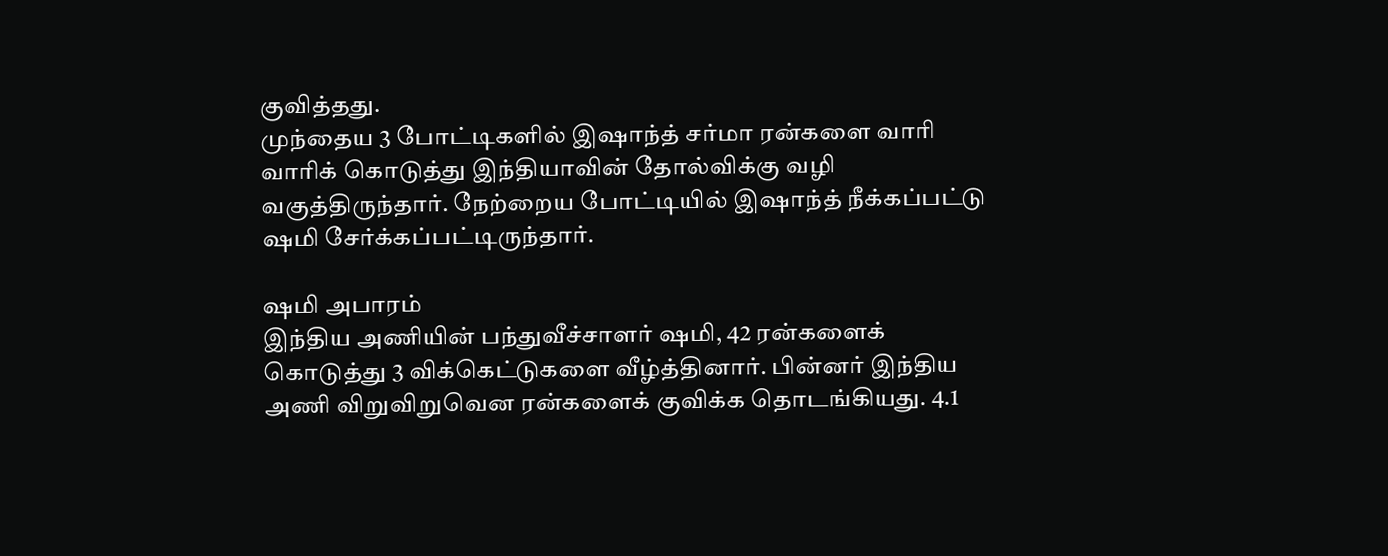குவித்தது.
முந்தைய 3 போட்டிகளில் இஷாந்த் சர்மா ரன்களை வாரி வாரிக் கொடுத்து இந்தியாவின் தோல்விக்கு வழி வகுத்திருந்தார். நேற்றைய போட்டியில் இஷாந்த் நீக்கப்பட்டு ஷமி சேர்க்கப்பட்டிருந்தார்.

ஷமி அபாரம்
இந்திய அணியின் பந்துவீச்சாளர் ஷமி, 42 ரன்களைக் கொடுத்து 3 விக்கெட்டுகளை வீழ்த்தினார். பின்னர் இந்திய அணி விறுவிறுவென ரன்களைக் குவிக்க தொடங்கியது. 4.1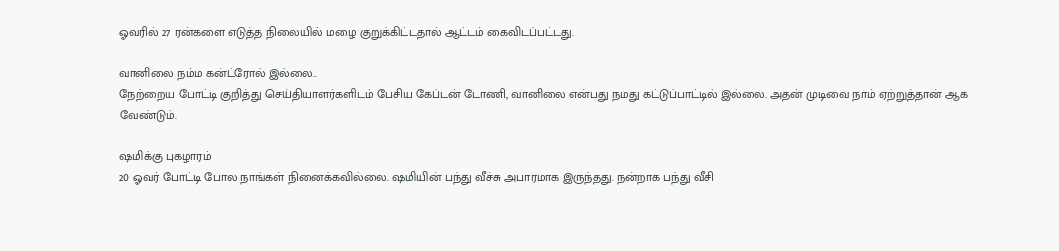ஓவரில் 27 ரன்களை எடுத்த நிலையில் மழை குறுக்கிட்டதால் ஆட்டம் கைவிடப்பட்டது.

வானிலை நம்ம கன்ட்ரோல் இல்லை..
நேற்றைய போட்டி குறித்து செய்தியாளர்களிடம் பேசிய கேப்டன் டோணி, வானிலை என்பது நமது கட்டுப்பாட்டில் இல்லை. அதன் முடிவை நாம் ஏற்றுத்தான் ஆக வேண்டும்.

ஷமிக்கு புகழாரம்
20 ஓவர் போட்டி போல நாங்கள் நினைக்கவில்லை. ஷமியின் பந்து வீச்சு அபாரமாக இருந்தது. நன்றாக பந்து வீசி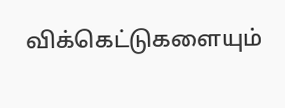விக்கெட்டுகளையும்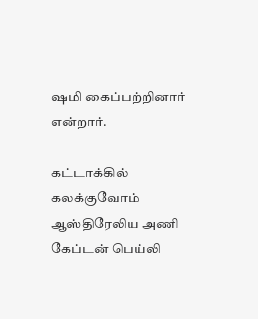ஷமி கைப்பற்றினார் என்றார்.

கட்டாக்கில் கலக்குவோம்
ஆஸ்திரேலிய அணி கேப்டன் பெய்லி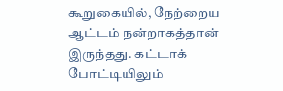கூறுகையில், நேற்றைய ஆட்டம் நன்றாகத்தான் இருந்தது. கட்டாக் போட்டியிலும்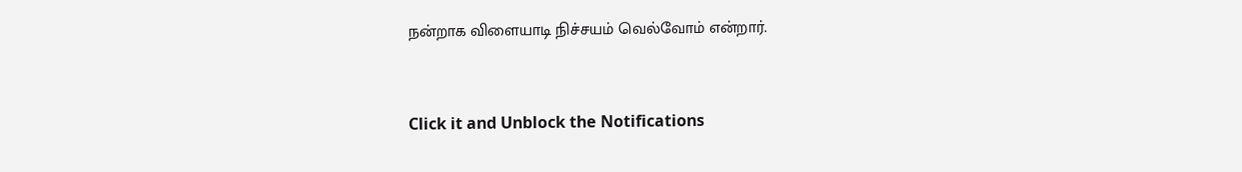நன்றாக விளையாடி நிச்சயம் வெல்வோம் என்றார்.


Click it and Unblock the Notifications